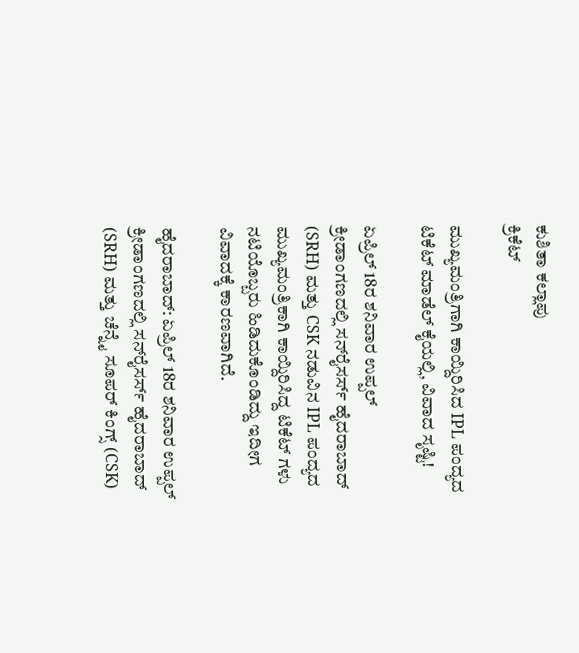ಕುಶಿತಾ ಕಲ್ಲಾಪು
ಕ್ರಿಕೆಟ್

ಮುಖ್ಯಮಂತ್ರಿಗಾಗಿ ಕಾಯ್ದಿರಿಸಿದ IPL ಪಂದ್ಯದ ಟಿಕೆಟ್‌ ಮಾಡೆಲ್ ಕೈಯಲ್ಲಿ, ವಿವಾದ ಸೃಷ್ಟಿ!

ಏಪ್ರಿಲ್ 18ರ ಶನಿವಾರ ಉಪ್ಪಲ್ ಕ್ರೀಡಾಂಗಣದಲ್ಲಿ ಸನ್‌ರೈಸರ್ಸ್ ಹೈದರಾಬಾದ್ (SRH) ಮತ್ತು CSK ನಡುವಿನ IPL ಪಂದ್ಯದ ಮುಖ್ಯಮಂತ್ರಿಕಾಗಿ ಕಾಯ್ದಿರಿಸಿದ್ದ ಟಿಕೆಟ್ ಗಳು ನಟಿಯೊಬ್ಬರು ಹಿಡಿದುಕೊಂಡಿದ್ದು ಇದೀಗ ವಿವಾದಕ್ಕೆ ಕಾರಣವಾಗಿದೆ.

ಹೈದರಾಬಾದ್: ಏಪ್ರಿಲ್ 18ರ ಶನಿವಾರ ಉಪ್ಪಲ್ ಕ್ರೀಡಾಂಗಣದಲ್ಲಿ ಸನ್‌ರೈಸರ್ಸ್ ಹೈದರಾಬಾದ್ (SRH) ಮತ್ತು ಚೆನ್ನೈ ಸೂಪರ್ ಕಿಂಗ್ಸ್ (CSK)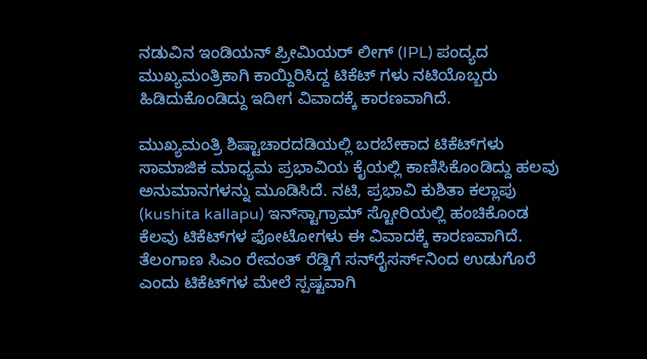ನಡುವಿನ ಇಂಡಿಯನ್ ಪ್ರೀಮಿಯರ್ ಲೀಗ್ (IPL) ಪಂದ್ಯದ ಮುಖ್ಯಮಂತ್ರಿಕಾಗಿ ಕಾಯ್ದಿರಿಸಿದ್ದ ಟಿಕೆಟ್ ಗಳು ನಟಿಯೊಬ್ಬರು ಹಿಡಿದುಕೊಂಡಿದ್ದು ಇದೀಗ ವಿವಾದಕ್ಕೆ ಕಾರಣವಾಗಿದೆ.

ಮುಖ್ಯಮಂತ್ರಿ ಶಿಷ್ಟಾಚಾರದಡಿಯಲ್ಲಿ ಬರಬೇಕಾದ ಟಿಕೆಟ್‌ಗಳು ಸಾಮಾಜಿಕ ಮಾಧ್ಯಮ ಪ್ರಭಾವಿಯ ಕೈಯಲ್ಲಿ ಕಾಣಿಸಿಕೊಂಡಿದ್ದು ಹಲವು ಅನುಮಾನಗಳನ್ನು ಮೂಡಿಸಿದೆ. ನಟಿ, ಪ್ರಭಾವಿ ಕುಶಿತಾ ಕಲ್ಲಾಪು (kushita kallapu) ಇನ್‌ಸ್ಟಾಗ್ರಾಮ್ ಸ್ಟೋರಿಯಲ್ಲಿ ಹಂಚಿಕೊಂಡ ಕೆಲವು ಟಿಕೆಟ್‌ಗಳ ಫೋಟೋಗಳು ಈ ವಿವಾದಕ್ಕೆ ಕಾರಣವಾಗಿದೆ. ತೆಲಂಗಾಣ ಸಿಎಂ ರೇವಂತ್ ರೆಡ್ಡಿಗೆ ಸನ್‌ರೈಸರ್ಸ್‌ನಿಂದ ಉಡುಗೊರೆ ಎಂದು ಟಿಕೆಟ್‌ಗಳ ಮೇಲೆ ಸ್ಪಷ್ಟವಾಗಿ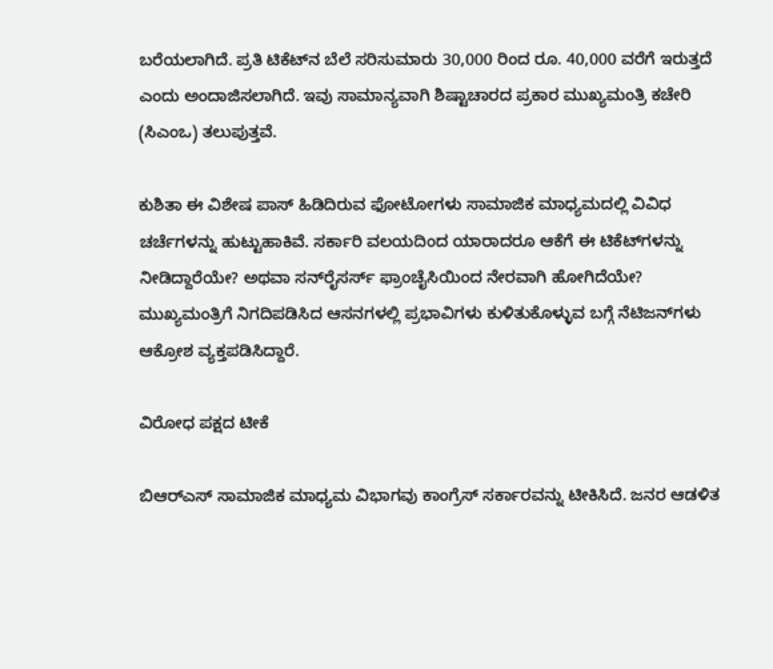ಬರೆಯಲಾಗಿದೆ. ಪ್ರತಿ ಟಿಕೆಟ್‌ನ ಬೆಲೆ ಸರಿಸುಮಾರು 30,000 ರಿಂದ ರೂ. 40,000 ವರೆಗೆ ಇರುತ್ತದೆ ಎಂದು ಅಂದಾಜಿಸಲಾಗಿದೆ. ಇವು ಸಾಮಾನ್ಯವಾಗಿ ಶಿಷ್ಟಾಚಾರದ ಪ್ರಕಾರ ಮುಖ್ಯಮಂತ್ರಿ ಕಚೇರಿ (ಸಿಎಂಒ) ತಲುಪುತ್ತವೆ.

ಕುಶಿತಾ ಈ ವಿಶೇಷ ಪಾಸ್ ಹಿಡಿದಿರುವ ಫೋಟೋಗಳು ಸಾಮಾಜಿಕ ಮಾಧ್ಯಮದಲ್ಲಿ ವಿವಿಧ ಚರ್ಚೆಗಳನ್ನು ಹುಟ್ಟುಹಾಕಿವೆ. ಸರ್ಕಾರಿ ವಲಯದಿಂದ ಯಾರಾದರೂ ಆಕೆಗೆ ಈ ಟಿಕೆಟ್‌ಗಳನ್ನು ನೀಡಿದ್ದಾರೆಯೇ? ಅಥವಾ ಸನ್‌ರೈಸರ್ಸ್ ಫ್ರಾಂಚೈಸಿಯಿಂದ ನೇರವಾಗಿ ಹೋಗಿದೆಯೇ? ಮುಖ್ಯಮಂತ್ರಿಗೆ ನಿಗದಿಪಡಿಸಿದ ಆಸನಗಳಲ್ಲಿ ಪ್ರಭಾವಿಗಳು ಕುಳಿತುಕೊಳ್ಳುವ ಬಗ್ಗೆ ನೆಟಿಜನ್‌ಗಳು ಆಕ್ರೋಶ ವ್ಯಕ್ತಪಡಿಸಿದ್ದಾರೆ.

ವಿರೋಧ ಪಕ್ಷದ ಟೀಕೆ

ಬಿಆರ್‌ಎಸ್ ಸಾಮಾಜಿಕ ಮಾಧ್ಯಮ ವಿಭಾಗವು ಕಾಂಗ್ರೆಸ್ ಸರ್ಕಾರವನ್ನು ಟೀಕಿಸಿದೆ. ಜನರ ಆಡಳಿತ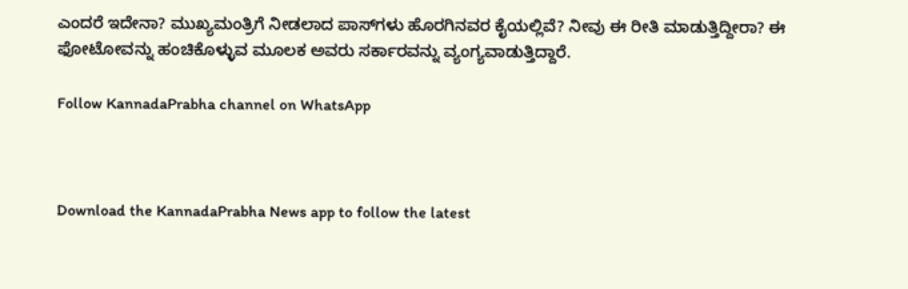ಎಂದರೆ ಇದೇನಾ? ಮುಖ್ಯಮಂತ್ರಿಗೆ ನೀಡಲಾದ ಪಾಸ್‌ಗಳು ಹೊರಗಿನವರ ಕೈಯಲ್ಲಿವೆ? ನೀವು ಈ ರೀತಿ ಮಾಡುತ್ತಿದ್ದೀರಾ? ಈ ಫೋಟೋವನ್ನು ಹಂಚಿಕೊಳ್ಳುವ ಮೂಲಕ ಅವರು ಸರ್ಕಾರವನ್ನು ವ್ಯಂಗ್ಯವಾಡುತ್ತಿದ್ದಾರೆ.

Follow KannadaPrabha channel on WhatsApp



Download the KannadaPrabha News app to follow the latest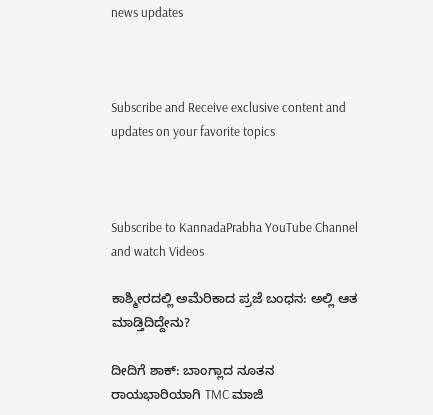news updates



Subscribe and Receive exclusive content and updates on your favorite topics



Subscribe to KannadaPrabha YouTube Channel and watch Videos

ಕಾಶ್ಮೀರದಲ್ಲಿ ಅಮೆರಿಕಾದ ಪ್ರಜೆ ಬಂಧನ: ಅಲ್ಲಿ ಆತ ಮಾಡ್ತಿದಿದ್ದೇನು?

ದೀದಿಗೆ ಶಾಕ್: ಬಾಂಗ್ಲಾದ ನೂತನ ರಾಯಭಾರಿಯಾಗಿ TMC ಮಾಜಿ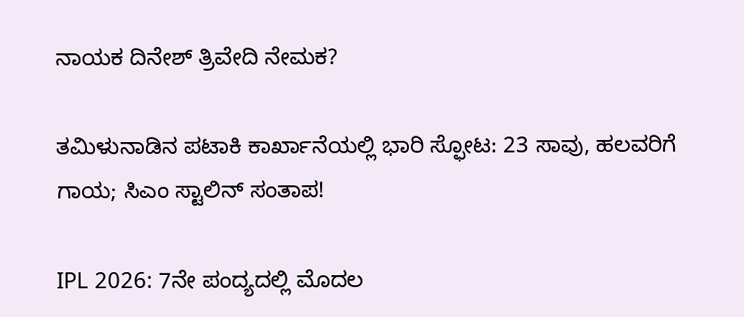ನಾಯಕ ದಿನೇಶ್ ತ್ರಿವೇದಿ ನೇಮಕ?

ತಮಿಳುನಾಡಿನ ಪಟಾಕಿ ಕಾರ್ಖಾನೆಯಲ್ಲಿ ಭಾರಿ ಸ್ಫೋಟ: 23 ಸಾವು, ಹಲವರಿಗೆ ಗಾಯ; ಸಿಎಂ ಸ್ಟಾಲಿನ್ ಸಂತಾಪ!

IPL 2026: 7ನೇ ಪಂದ್ಯದಲ್ಲಿ ಮೊದಲ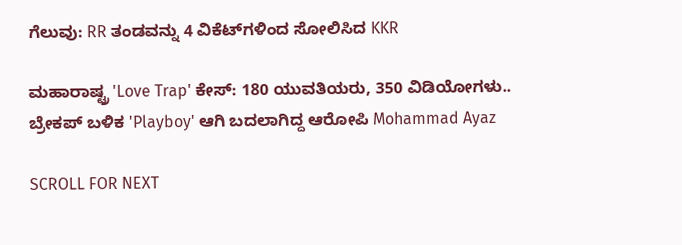ಗೆಲುವು: RR ತಂಡವನ್ನು 4 ವಿಕೆಟ್‌ಗಳಿಂದ ಸೋಲಿಸಿದ KKR

ಮಹಾರಾಷ್ಟ್ರ 'Love Trap' ಕೇಸ್: 180 ಯುವತಿಯರು, 350 ವಿಡಿಯೋಗಳು.. ಬ್ರೇಕಪ್ ಬಳಿಕ 'Playboy' ಆಗಿ ಬದಲಾಗಿದ್ದ ಆರೋಪಿ Mohammad Ayaz

SCROLL FOR NEXT